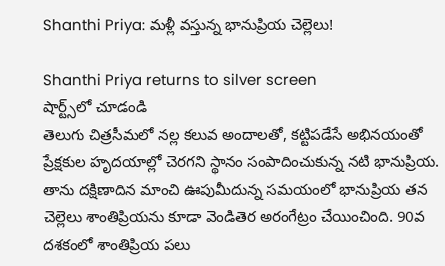Shanthi Priya: మళ్లీ వస్తున్న భానుప్రియ చెల్లెలు!

Shanthi Priya returns to silver screen
షార్ట్స్‌లో చూడండి
తెలుగు చిత్రసీమలో నల్ల కలువ అందాలతో, కట్టిపడేసే అభినయంతో ప్రేక్షకుల హృదయాల్లో చెరగని స్థానం సంపాదించుకున్న నటి భానుప్రియ. తాను దక్షిణాదిన మాంచి ఊపుమీదున్న సమయంలో భానుప్రియ తన చెల్లెలు శాంతిప్రియను కూడా వెండితెర అరంగేట్రం చేయించింది. 90వ దశకంలో శాంతిప్రియ పలు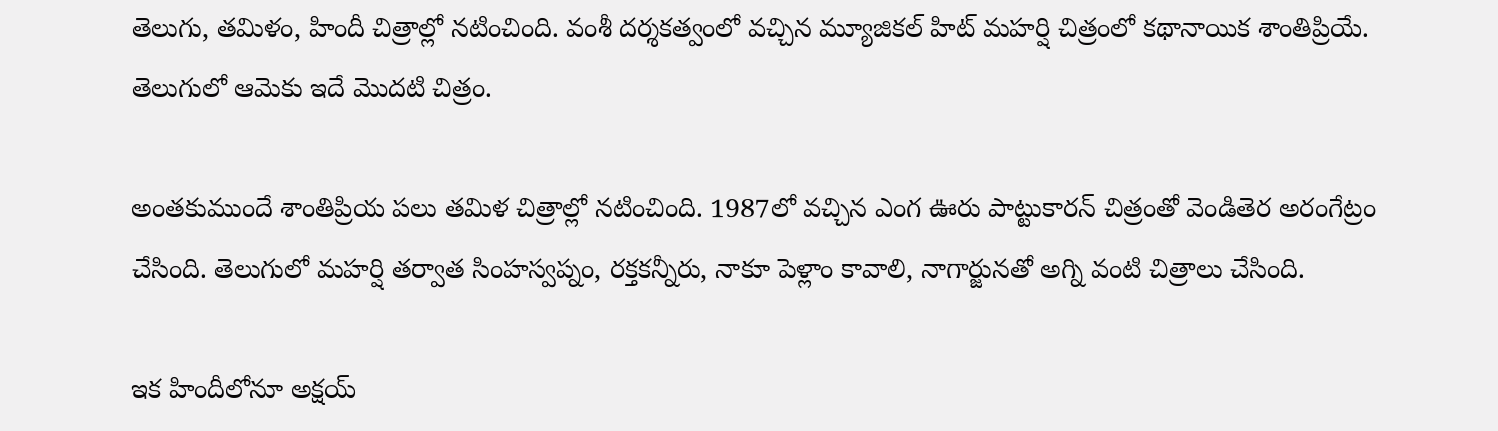తెలుగు, తమిళం, హిందీ చిత్రాల్లో నటించింది. వంశీ దర్శకత్వంలో వచ్చిన మ్యూజికల్ హిట్ మహర్షి చిత్రంలో కథానాయిక శాంతిప్రియే. తెలుగులో ఆమెకు ఇదే మొదటి చిత్రం.

అంతకుముందే శాంతిప్రియ పలు తమిళ చిత్రాల్లో నటించింది. 1987లో వచ్చిన ఎంగ ఊరు పాట్టుకారన్ చిత్రంతో వెండితెర అరంగేట్రం చేసింది. తెలుగులో మహర్షి తర్వాత సింహస్వప్నం, రక్తకన్నీరు, నాకూ పెళ్లాం కావాలి, నాగార్జునతో అగ్ని వంటి చిత్రాలు చేసింది.

ఇక హిందీలోనూ అక్షయ్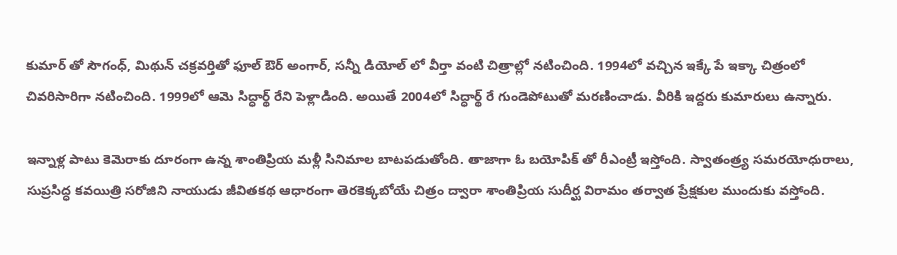కుమార్ తో సౌగంధ్, మిథున్ చక్రవర్తితో ఫూల్ ఔర్ అంగార్, సన్నీ డియోల్ లో వీర్తా వంటి చిత్రాల్లో నటించింది. 1994లో వచ్చిన ఇక్కే పే ఇక్కా చిత్రంలో చివరిసారిగా నటించింది. 1999లో ఆమె సిద్ధార్థ్ రేని పెళ్లాడింది. అయితే 2004లో సిద్ధార్థ్ రే గుండెపోటుతో మరణించాడు. వీరికి ఇద్దరు కుమారులు ఉన్నారు.

ఇన్నాళ్ల పాటు కెమెరాకు దూరంగా ఉన్న శాంతిప్రియ మళ్లీ సినిమాల బాటపడుతోంది. తాజాగా ఓ బయోపిక్ తో రీఎంట్రీ ఇస్తోంది. స్వాతంత్ర్య సమరయోధురాలు, సుప్రసిద్ధ కవయిత్రి సరోజిని నాయుడు జీవితకథ ఆధారంగా తెరకెక్కబోయే చిత్రం ద్వారా శాంతిప్రియ సుదీర్ఘ విరామం తర్వాత ప్రేక్షకుల ముందుకు వస్తోంది.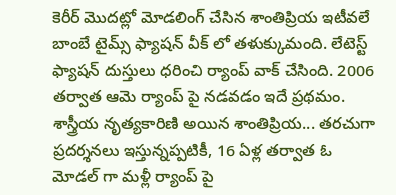కెరీర్ మొదట్లో మోడలింగ్ చేసిన శాంతిప్రియ ఇటీవలే బాంబే టైమ్స్ ఫ్యాషన్ వీక్ లో తళుక్కుమంది. లేటెస్ట్ ఫ్యాషన్ దుస్తులు ధరించి ర్యాంప్ వాక్ చేసింది. 2006 తర్వాత ఆమె ర్యాంప్ పై నడవడం ఇదే ప్రథమం. శాస్త్రీయ నృత్యకారిణి అయిన శాంతిప్రియ... తరచుగా ప్రదర్శనలు ఇస్తున్నప్పటికీ, 16 ఏళ్ల తర్వాత ఓ మోడల్ గా మళ్లీ ర్యాంప్ పై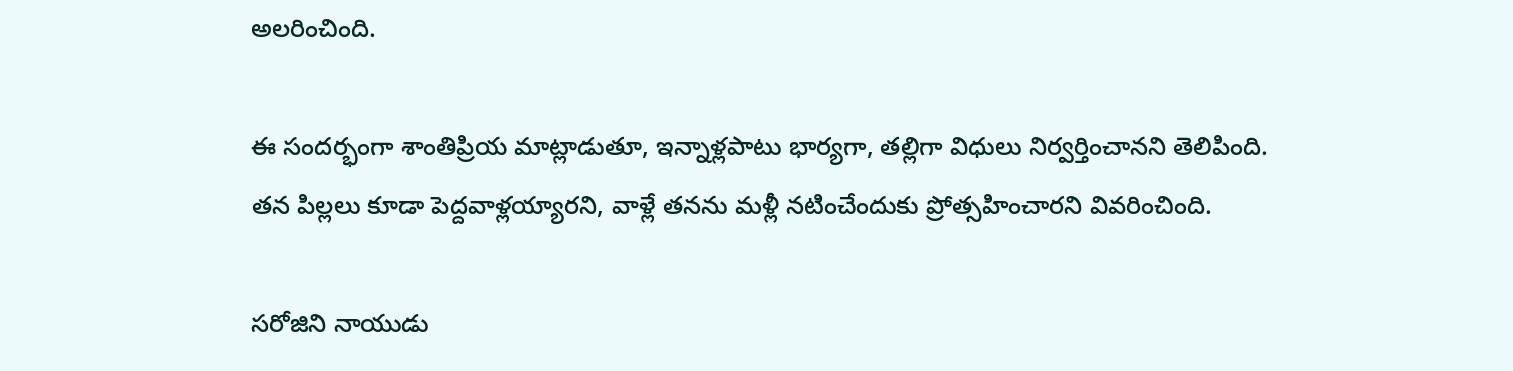అలరించింది.

ఈ సందర్భంగా శాంతిప్రియ మాట్లాడుతూ, ఇన్నాళ్లపాటు భార్యగా, తల్లిగా విధులు నిర్వర్తించానని తెలిపింది. తన పిల్లలు కూడా పెద్దవాళ్లయ్యారని, వాళ్లే తనను మళ్లీ నటించేందుకు ప్రోత్సహించారని వివరించింది.

సరోజిని నాయుడు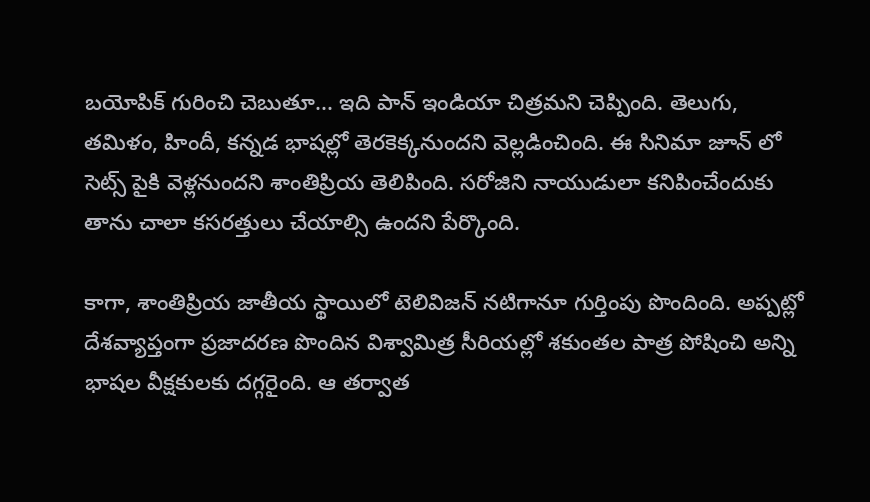బయోపిక్ గురించి చెబుతూ... ఇది పాన్ ఇండియా చిత్రమని చెప్పింది. తెలుగు, తమిళం, హిందీ, కన్నడ భాషల్లో తెరకెక్కనుందని వెల్లడించింది. ఈ సినిమా జూన్ లో సెట్స్ పైకి వెళ్లనుందని శాంతిప్రియ తెలిపింది. సరోజిని నాయుడులా కనిపించేందుకు తాను చాలా కసరత్తులు చేయాల్సి ఉందని పేర్కొంది.

కాగా, శాంతిప్రియ జాతీయ స్థాయిలో టెలివిజన్ నటిగానూ గుర్తింపు పొందింది. అప్పట్లో దేశవ్యాప్తంగా ప్రజాదరణ పొందిన విశ్వామిత్ర సీరియల్లో శకుంతల పాత్ర పోషించి అన్ని భాషల వీక్షకులకు దగ్గరైంది. ఆ తర్వాత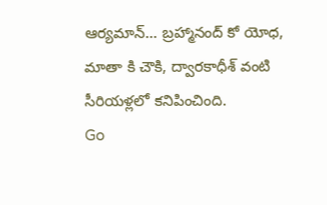ఆర్యమాన్... బ్రహ్మానంద్ కో యోధ, మాతా కి చౌకి, ద్వారకాధీశ్ వంటి సీరియళ్లలో కనిపించింది.
Go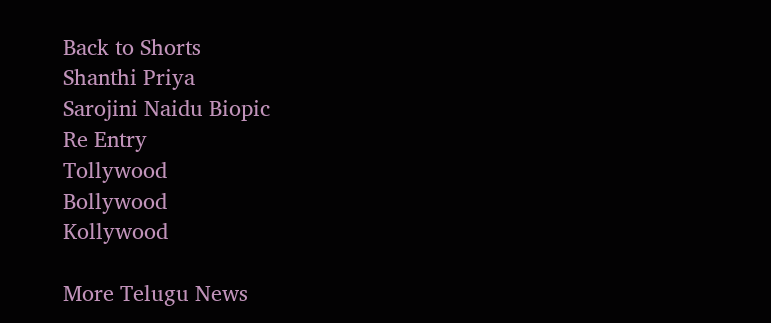Back to Shorts
Shanthi Priya
Sarojini Naidu Biopic
Re Entry
Tollywood
Bollywood
Kollywood

More Telugu News